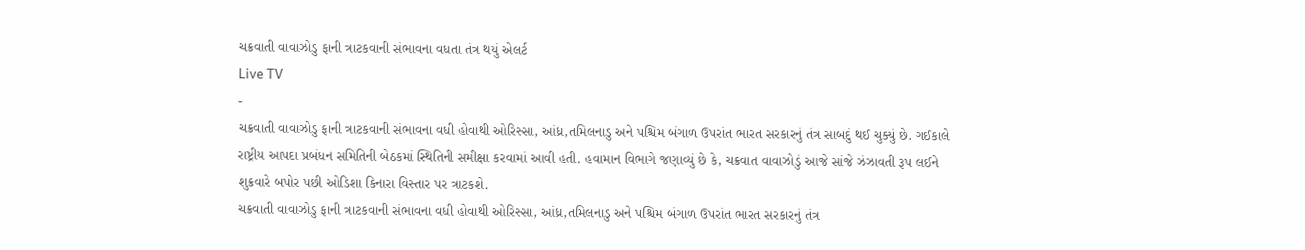ચક્રવાતી વાવાઝોડુ ફાની ત્રાટકવાની સંભાવના વધતા તંત્ર થયું એલર્ટ
Live TV
-
ચક્રવાતી વાવાઝોડુ ફાની ત્રાટકવાની સંભાવના વધી હોવાથી ઓરિસ્સા, આંધ્ર,તમિલનાડુ અને પશ્ચિમ બંગાળ ઉપરાંત ભારત સરકારનું તંત્ર સાબદું થઈ ચુક્યું છે. ગઈકાલે રાષ્ટ્રીય આપદા પ્રબંધન સમિતિની બેઠકમાં સ્થિતિની સમીક્ષા કરવામાં આવી હતી. હવામાન વિભાગે જણાવ્યું છે કે, ચક્રવાત વાવાઝોડું આજે સાંજે ઝંઝાવતી રૂપ લઈને શુક્રવારે બપોર પછી ઓડિશા કિનારા વિસ્તાર પર ત્રાટકશે.
ચક્રવાતી વાવાઝોડુ ફાની ત્રાટકવાની સંભાવના વધી હોવાથી ઓરિસ્સા, આંધ્ર,તમિલનાડુ અને પશ્ચિમ બંગાળ ઉપરાંત ભારત સરકારનું તંત્ર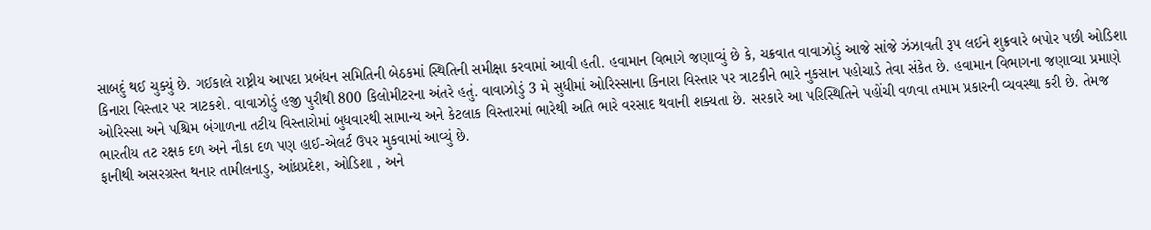સાબદું થઈ ચુક્યું છે. ગઈકાલે રાષ્ટ્રીય આપદા પ્રબંધન સમિતિની બેઠકમાં સ્થિતિની સમીક્ષા કરવામાં આવી હતી. હવામાન વિભાગે જણાવ્યું છે કે, ચક્રવાત વાવાઝોડું આજે સાંજે ઝંઝાવતી રૂપ લઈને શુક્રવારે બપોર પછી ઓડિશા કિનારા વિસ્તાર પર ત્રાટકશે. વાવાઝોડું હજી પુરીથી 800 કિલોમીટરના અંતરે હતું. વાવાઝોડું 3 મે સુધીમાં ઓરિસ્સાના કિનારા વિસ્તાર પર ત્રાટકીને ભારે નુકસાન પહોચાડે તેવા સંકેત છે. હવામાન વિભાગના જણાવ્યા પ્રમાણે ઓરિસ્સા અને પશ્ચિમ બંગાળના તટીય વિસ્તારોમાં બુધવારથી સામાન્ય અને કેટલાક વિસ્તારમાં ભારેથી અતિ ભારે વરસાદ થવાની શક્યતા છે. સરકારે આ પરિસ્થિતિને પહોંચી વળવા તમામ પ્રકારની વ્યવસ્થા કરી છે. તેમજ ભારતીય તટ રક્ષક દળ અને નૌકા દળ પણ હાઈ-એલર્ટ ઉપર મુકવામાં આવ્યું છે.
ફાનીથી અસરગ્રસ્ત થનાર તામીલનાડુ, આંધ્રપ્રદેશ, ઓડિશા , અને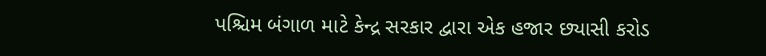પશ્ચિમ બંગાળ માટે કેન્દ્ર સરકાર દ્વારા એક હજાર છ્યાસી કરોડ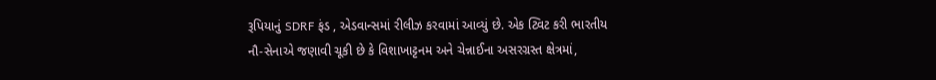રૂપિયાનું SDRF ફંડ , એડવાન્સમાં રીલીઝ કરવામાં આવ્યું છે. એક ટ્વિટ કરી ભારતીય નૌ-સેનાએ જણાવી ચૂકી છે કે વિશાખાટ્ટનમ અને ચેન્નાઈના અસરગ્રસ્ત ક્ષેત્રમાં,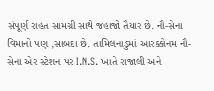સંપૂર્ણ રાહત સામગ્રી સાથે જહાજો તૈયાર છે. નૌ-સેના વિમાનો પણ ,સાબદા છે. તામિલનાડુમાં આરક્કોનમ નૌ-સેના એર સ્ટેશન પર I.N.S. ખાતે રાજાલી અને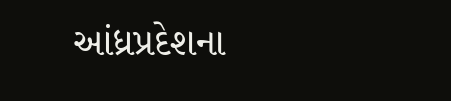આંધ્રપ્રદેશના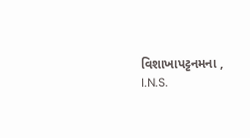વિશાખાપટ્ટનમના , I.N.S.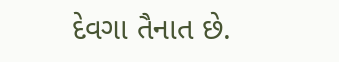દેવગા તૈનાત છે.